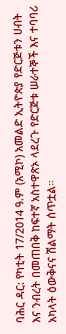ባሕር ዳር: የካቲት 17/2014 ዓ.ም (አሚኮ) አመልድ ኢትዮጵያ የድርጅቱን ሀብት እና ንብረት በመጠበቅ ከፍተኛ አስተዋጽኦ ላደረጉ የድርጅቱ ሠራተኞች እና ተባባሪ አካላት ዕውቅናና ሽልማት ሰጥቷል።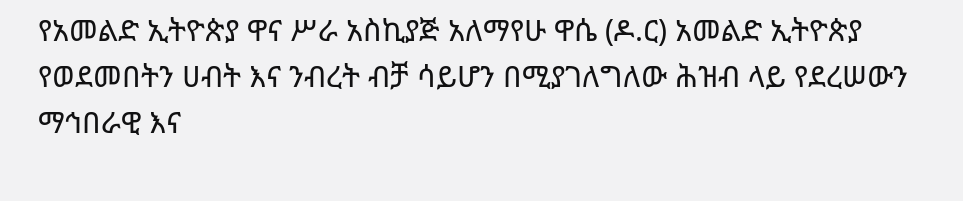የአመልድ ኢትዮጵያ ዋና ሥራ አስኪያጅ አለማየሁ ዋሴ (ዶ.ር) አመልድ ኢትዮጵያ የወደመበትን ሀብት እና ንብረት ብቻ ሳይሆን በሚያገለግለው ሕዝብ ላይ የደረሠውን ማኅበራዊ እና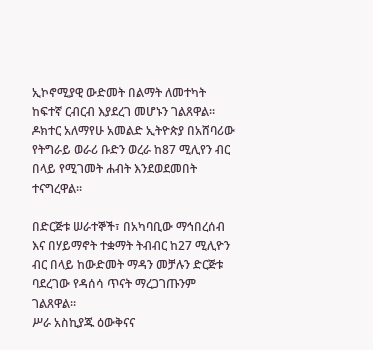ኢኮኖሚያዊ ውድመት በልማት ለመተካት ከፍተኛ ርብርብ እያደረገ መሆኑን ገልጸዋል፡፡
ዶክተር አለማየሁ አመልድ ኢትዮጵያ በአሸባሪው የትግራይ ወራሪ ቡድን ወረራ ከ87 ሚሊየን ብር በላይ የሚገመት ሐብት እንደወደመበት ተናግረዋል፡፡

በድርጅቱ ሠራተኞች፣ በአካባቢው ማኅበረሰብ እና በሃይማኖት ተቋማት ትብብር ከ27 ሚሊዮን ብር በላይ ከውድመት ማዳን መቻሉን ድርጅቱ ባደረገው የዳሰሳ ጥናት ማረጋገጡንም ገልጸዋል፡፡
ሥራ አስኪያጁ ዕውቅናና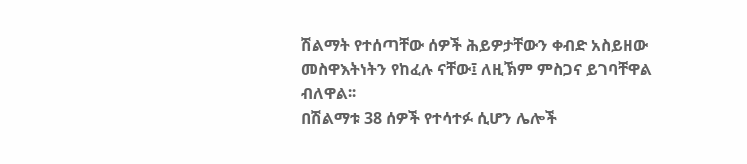ሽልማት የተሰጣቸው ሰዎች ሕይዎታቸውን ቀብድ አስይዘው መስዋእትነትን የከፈሉ ናቸው፤ ለዚኽም ምስጋና ይገባቸዋል ብለዋል፡፡
በሽልማቱ 38 ሰዎች የተሳተፉ ሲሆን ሌሎች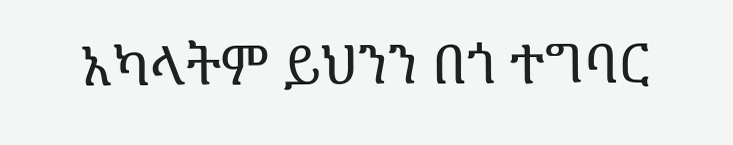አካላትም ይህንን በጎ ተግባር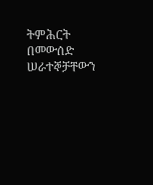ትምሕርት በመውሰድ ሠራተኞቻቸውን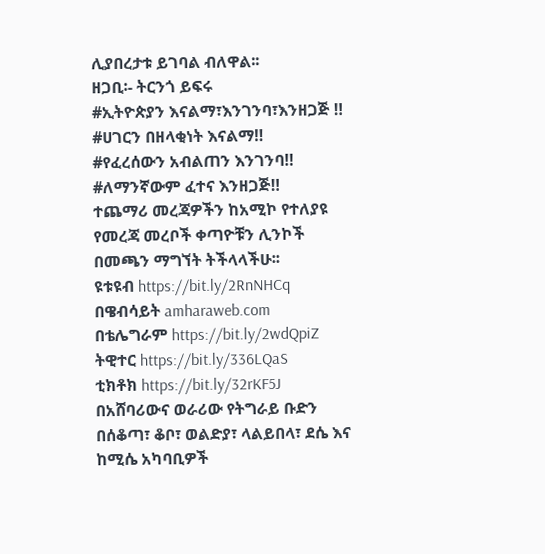ሊያበረታቱ ይገባል ብለዋል፡፡
ዘጋቢ፡- ትርንጎ ይፍሩ
#ኢትዮጵያን እናልማ፣እንገንባ፣እንዘጋጅ ‼
#ሀገርን በዘላቂነት እናልማ‼
#የፈረሰውን አብልጠን እንገንባ‼
#ለማንኛውም ፈተና እንዘጋጅ‼
ተጨማሪ መረጃዎችን ከአሚኮ የተለያዩ የመረጃ መረቦች ቀጣዮቹን ሊንኮች በመጫን ማግኘት ትችላላችሁ፡፡
ዩቱዩብ https://bit.ly/2RnNHCq
በዌብሳይት amharaweb.com
በቴሌግራም https://bit.ly/2wdQpiZ
ትዊተር https://bit.ly/336LQaS
ቲክቶክ https://bit.ly/32rKF5J
በአሸባሪውና ወራሪው የትግራይ ቡድን በሰቆጣ፣ ቆቦ፣ ወልድያ፣ ላልይበላ፣ ደሴ እና ከሚሴ አካባቢዎች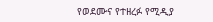የወደሙና የተዘረፉ የሚዲያ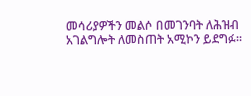መሳሪያዎችን መልሶ በመገንባት ለሕዝብ አገልግሎት ለመስጠት አሚኮን ይደግፉ።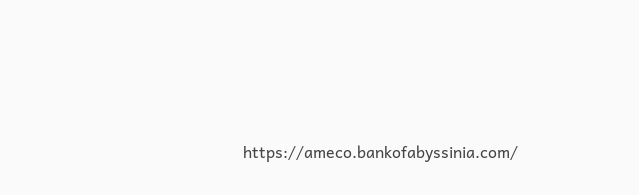https://ameco.bankofabyssinia.com/